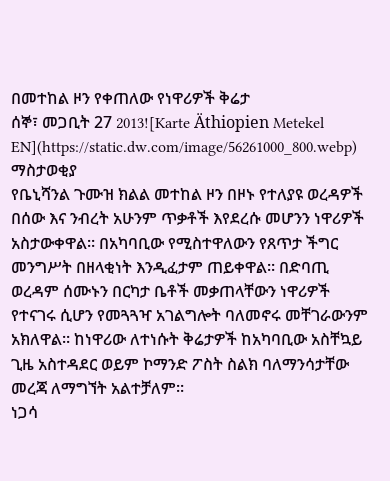በመተከል ዞን የቀጠለው የነዋሪዎች ቅሬታ
ሰኞ፣ መጋቢት 27 2013![Karte Äthiopien Metekel EN](https://static.dw.com/image/56261000_800.webp)
ማስታወቂያ
የቤኒሻንል ጉሙዝ ክልል መተከል ዞን በዞኑ የተለያዩ ወረዳዎች በሰው እና ንብረት አሁንም ጥቃቶች እየደረሱ መሆንን ነዋሪዎች አስታውቀዋል። በአካባቢው የሚስተዋለውን የጸጥታ ችግር መንግሥት በዘላቂነት እንዲፈታም ጠይቀዋል። በድባጢ ወረዳም ሰሙኑን በርካታ ቤቶች መቃጠላቸውን ነዋሪዎች የተናገሩ ሲሆን የመጓጓዣ አገልግሎት ባለመኖሩ መቸገራውንም አክለዋል። ከነዋሪው ለተነሱት ቅሬታዎች ከአካባቢው አስቸኳይ ጊዜ አስተዳደር ወይም ኮማንድ ፖስት ስልክ ባለማንሳታቸው መረጃ ለማግኘት አልተቻለም።
ነጋሳ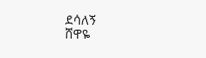ደሳለኝ
ሸዋዬ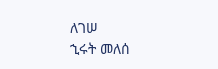ለገሠ
ኂሩት መለሰ